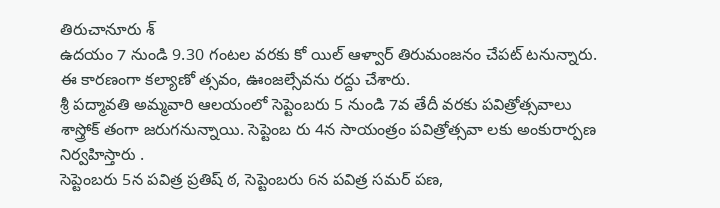తిరుచానూరు శ్
ఉదయం 7 నుండి 9.30 గంటల వరకు కో యిల్ ఆళ్వార్ తిరుమంజనం చేపట్ టనున్నారు. ఈ కారణంగా కల్యాణో త్సవం, ఊంజల్సేవను రద్దు చేశారు.
శ్రీ పద్మావతి అమ్మవారి ఆలయంలో సెప్టెంబరు 5 నుండి 7వ తేదీ వరకు పవిత్రోత్సవాలు శాస్త్రోక్ తంగా జరుగనున్నాయి. సెప్టెంబ రు 4న సాయంత్రం పవిత్రోత్సవా లకు అంకురార్పణ నిర్వహిస్తారు .
సెప్టెంబరు 5న పవిత్ర ప్రతిష్ ఠ, సెప్టెంబరు 6న పవిత్ర సమర్ పణ,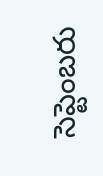సెప్టెంబరు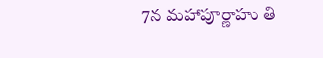7న మహాపూర్ణాహు తి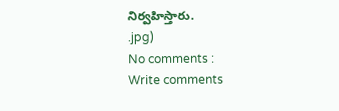నిర్వహిస్తారు.
.jpg)
No comments :
Write comments